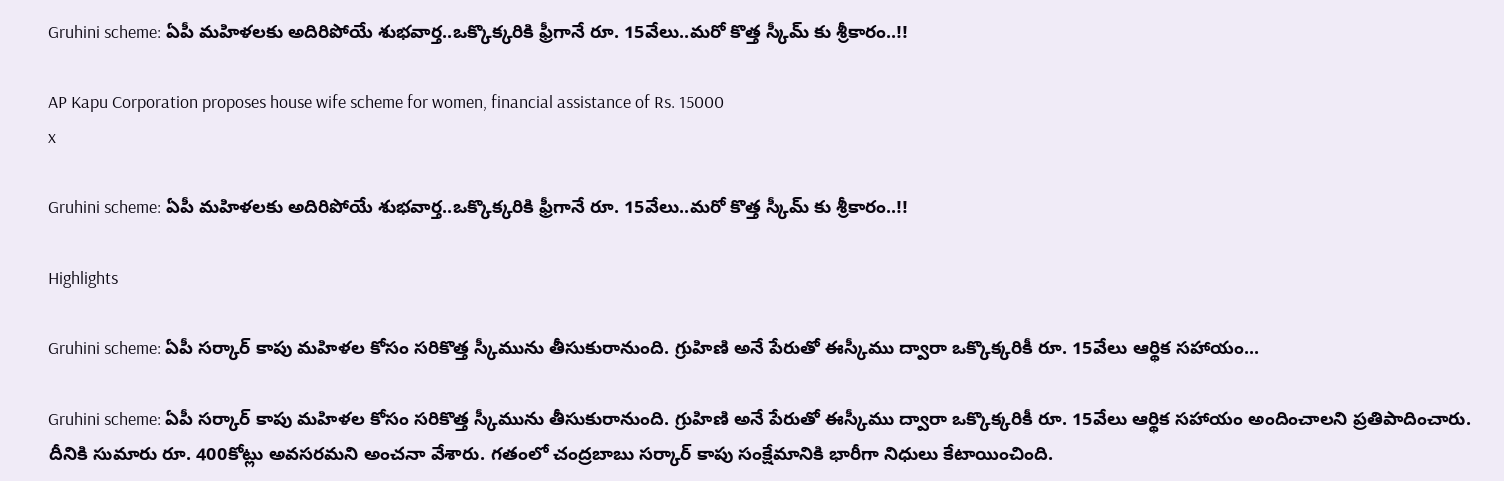Gruhini scheme: ఏపీ మహిళలకు అదిరిపోయే శుభవార్త..ఒక్కొక్కరికి ఫ్రీగానే రూ. 15వేలు..మరో కొత్త స్కీమ్ కు శ్రీకారం..!!

AP Kapu Corporation proposes house wife scheme for women, financial assistance of Rs. 15000
x

Gruhini scheme: ఏపీ మహిళలకు అదిరిపోయే శుభవార్త..ఒక్కొక్కరికి ఫ్రీగానే రూ. 15వేలు..మరో కొత్త స్కీమ్ కు శ్రీకారం..!!

Highlights

Gruhini scheme: ఏపీ సర్కార్ కాపు మహిళల కోసం సరికొత్త స్కీమును తీసుకురానుంది. గ్రుహిణి అనే పేరుతో ఈస్కీము ద్వారా ఒక్కొక్కరికీ రూ. 15వేలు ఆర్థిక సహాయం...

Gruhini scheme: ఏపీ సర్కార్ కాపు మహిళల కోసం సరికొత్త స్కీమును తీసుకురానుంది. గ్రుహిణి అనే పేరుతో ఈస్కీము ద్వారా ఒక్కొక్కరికీ రూ. 15వేలు ఆర్థిక సహాయం అందించాలని ప్రతిపాదించారు. దీనికి సుమారు రూ. 400కోట్లు అవసరమని అంచనా వేశారు. గతంలో చంద్రబాబు సర్కార్ కాపు సంక్షేమానికి భారీగా నిధులు కేటాయించింది.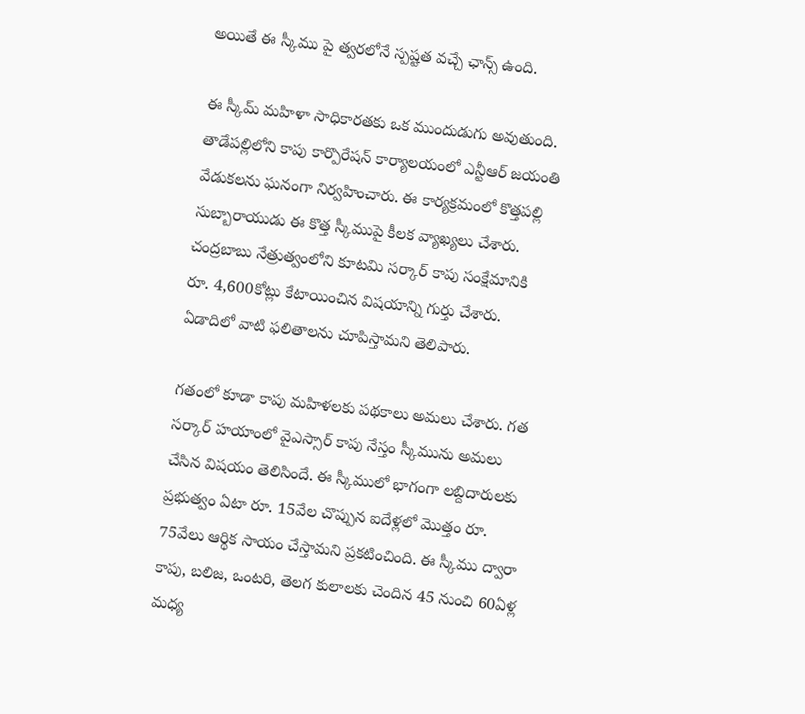అయితే ఈ స్కీము పై త్వరలోనే స్పష్టత వచ్చే ఛాన్స్ ఉంది.

ఈ స్కీమ్ మహిళా సాధికారతకు ఒక ముందుడుగు అవుతుంది. తాడేపల్లిలోని కాపు కార్పొరేషన్ కార్యాలయంలో ఎన్టీఆర్ జయంతి వేడుకలను ఘనంగా నిర్వహించారు. ఈ కార్యక్రమంలో కొత్తపల్లి సుబ్బారాయుడు ఈ కొత్త స్కీముపై కీలక వ్యాఖ్యలు చేశారు. చంద్రబాబు నేత్రుత్వంలోని కూటమి సర్కార్ కాపు సంక్షేమానికి రూ. 4,600కోట్లు కేటాయించిన విషయాన్ని గుర్తు చేశారు. ఏడాదిలో వాటి ఫలితాలను చూపిస్తామని తెలిపారు.

గతంలో కూడా కాపు మహిళలకు పథకాలు అమలు చేశారు. గత సర్కార్ హయాంలో వైఎస్సార్ కాపు నేస్తం స్కీమును అమలు చేసిన విషయం తెలిసిందే. ఈ స్కీములో భాగంగా లబ్దిదారులకు ప్రభుత్వం ఏటా రూ. 15వేల చొప్పున ఐదేళ్లలో మొత్తం రూ. 75వేలు ఆర్థిక సాయం చేస్తామని ప్రకటించింది. ఈ స్కీము ద్వారా కాపు, బలిజ, ఒంటరి, తెలగ కులాలకు చెందిన 45 నుంచి 60ఏళ్ల మధ్య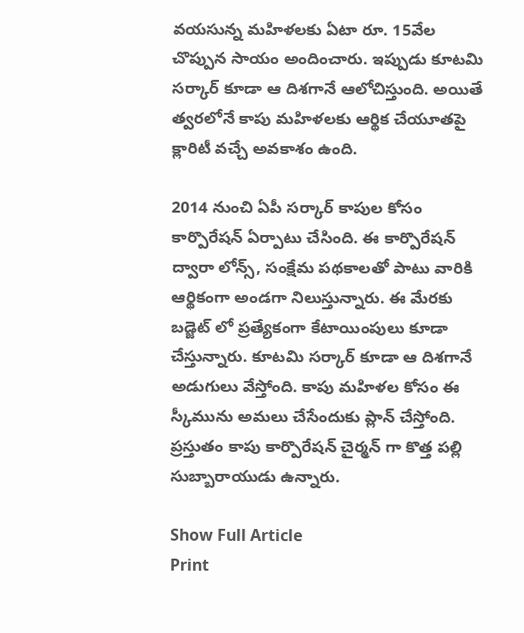వయసున్న మహిళలకు ఏటా రూ. 15వేల చొప్పున సాయం అందించారు. ఇప్పుడు కూటమి సర్కార్ కూడా ఆ దిశగానే ఆలోచిస్తుంది. అయితే త్వరలోనే కాపు మహిళలకు ఆర్థిక చేయూతపై క్లారిటీ వచ్చే అవకాశం ఉంది.

2014 నుంచి ఏపీ సర్కార్ కాపుల కోసం కార్పొరేషన్ ఏర్పాటు చేసింది. ఈ కార్పొరేషన్ ద్వారా లోన్స్, సంక్షేమ పథకాలతో పాటు వారికి ఆర్థికంగా అండగా నిలుస్తున్నారు. ఈ మేరకు బడ్జెట్ లో ప్రత్యేకంగా కేటాయింపులు కూడా చేస్తున్నారు. కూటమి సర్కార్ కూడా ఆ దిశగానే అడుగులు వేస్తోంది. కాపు మహిళల కోసం ఈ స్కీమును అమలు చేసేందుకు ప్లాన్ చేస్తోంది. ప్రస్తుతం కాపు కార్పొరేషన్ చైర్మన్ గా కొత్త పల్లి సుబ్బారాయుడు ఉన్నారు.

Show Full Article
Print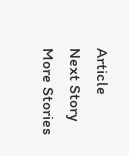Article
Next Story
More Stories